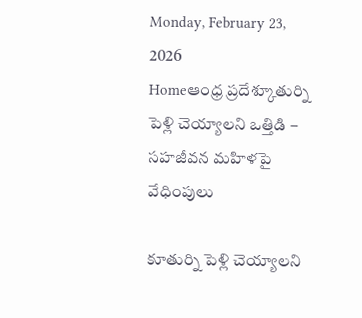Monday, February 23, 2026
Homeఆంధ్ర ప్రదేశ్కూతుర్ని పెళ్లి చెయ్యాలని ఒత్తిడి – సహజీవన మహిళపై వేధింపులు

కూతుర్ని పెళ్లి చెయ్యాలని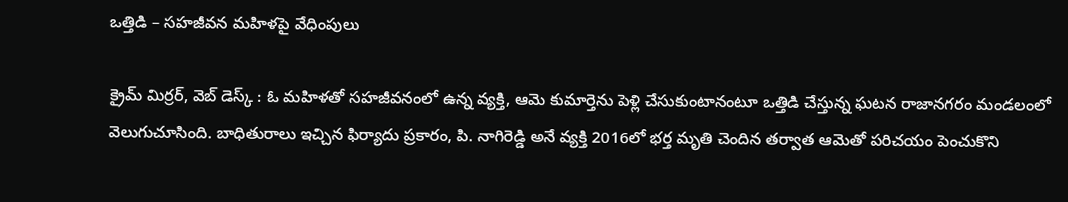ఒత్తిడి – సహజీవన మహిళపై వేధింపులు

క్రైమ్ మిర్రర్, వెబ్ డెస్క్ : ఓ మహిళతో సహజీవనంలో ఉన్న వ్యక్తి, ఆమె కుమార్తెను పెళ్లి చేసుకుంటానంటూ ఒత్తిడి చేస్తున్న ఘటన రాజానగరం మండలంలో వెలుగుచూసింది. బాధితురాలు ఇచ్చిన ఫిర్యాదు ప్రకారం, పి. నాగిరెడ్డి అనే వ్యక్తి 2016లో భర్త మృతి చెందిన తర్వాత ఆమెతో పరిచయం పెంచుకొని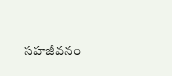సహజీవనం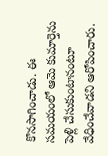కొనసాగించాడు. ఈ సమయంలో ఆమె కుమార్తెను పెళ్లి చేసుకుంటానంటూ వేధించేవాడని ఆరోపించారు.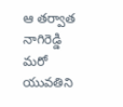ఆ తర్వాత నాగిరెడ్డి మరో యువతిని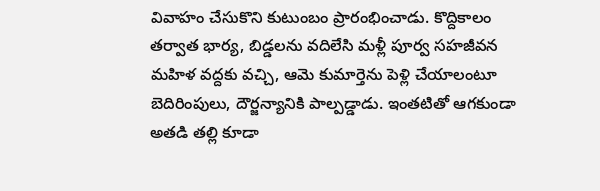వివాహం చేసుకొని కుటుంబం ప్రారంభించాడు. కొద్దికాలం తర్వాత భార్య, బిడ్డలను వదిలేసి మళ్లీ పూర్వ సహజీవన మహిళ వద్దకు వచ్చి, ఆమె కుమార్తెను పెళ్లి చేయాలంటూ బెదిరింపులు, దౌర్జన్యానికి పాల్పడ్డాడు. ఇంతటితో ఆగకుండా అతడి తల్లి కూడా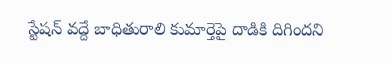స్టేషన్ వద్దే బాధితురాలి కుమార్తెపై దాడికి దిగిందని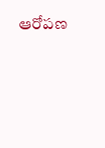ఆరోపణ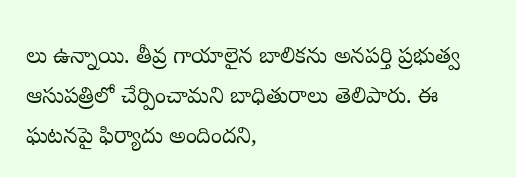లు ఉన్నాయి. తీవ్ర గాయాలైన బాలికను అనపర్తి ప్రభుత్వ ఆసుపత్రిలో చేర్పించామని బాధితురాలు తెలిపారు. ఈ ఘటనపై ఫిర్యాదు అందిందని,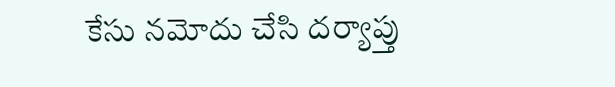కేసు నమోదు చేసి దర్యాప్తు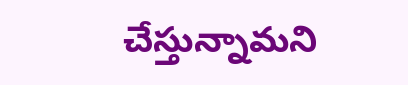చేస్తున్నామని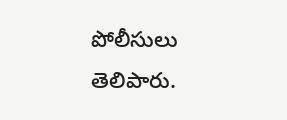పోలీసులు తెలిపారు.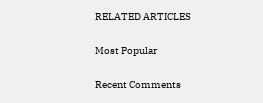RELATED ARTICLES

Most Popular

Recent Comments